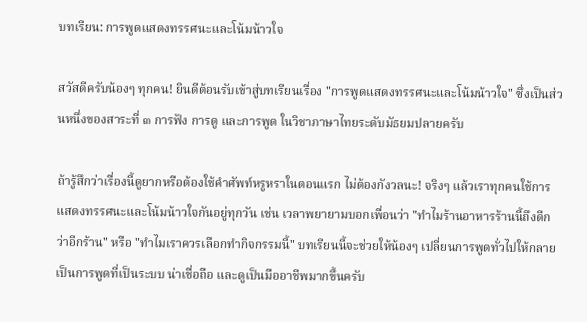บทเรียน: การพูดแสดงทรรศนะและโน้มน้าวใจ

สวัสดีครับน้องๆ ทุกคน! ยินดีต้อนรับเข้าสู่บทเรียนเรื่อง "การพูดแสดงทรรศนะและโน้มน้าวใจ" ซึ่งเป็นส่วนหนึ่งของสาระที่ ๓ การฟัง การดู และการพูด ในวิชาภาษาไทยระดับมัธยมปลายครับ

ถ้ารู้สึกว่าเรื่องนี้ดูยากหรือต้องใช้คำศัพท์หรูหราในตอนแรก ไม่ต้องกังวลนะ! จริงๆ แล้วเราทุกคนใช้การแสดงทรรศนะและโน้มน้าวใจกันอยู่ทุกวัน เช่น เวลาพยายามบอกเพื่อนว่า "ทำไมร้านอาหารร้านนี้ถึงดีกว่าอีกร้าน" หรือ "ทำไมเราควรเลือกทำกิจกรรมนี้" บทเรียนนี้จะช่วยให้น้องๆ เปลี่ยนการพูดทั่วไปให้กลายเป็นการพูดที่เป็นระบบ น่าเชื่อถือ และดูเป็นมืออาชีพมากขึ้นครับ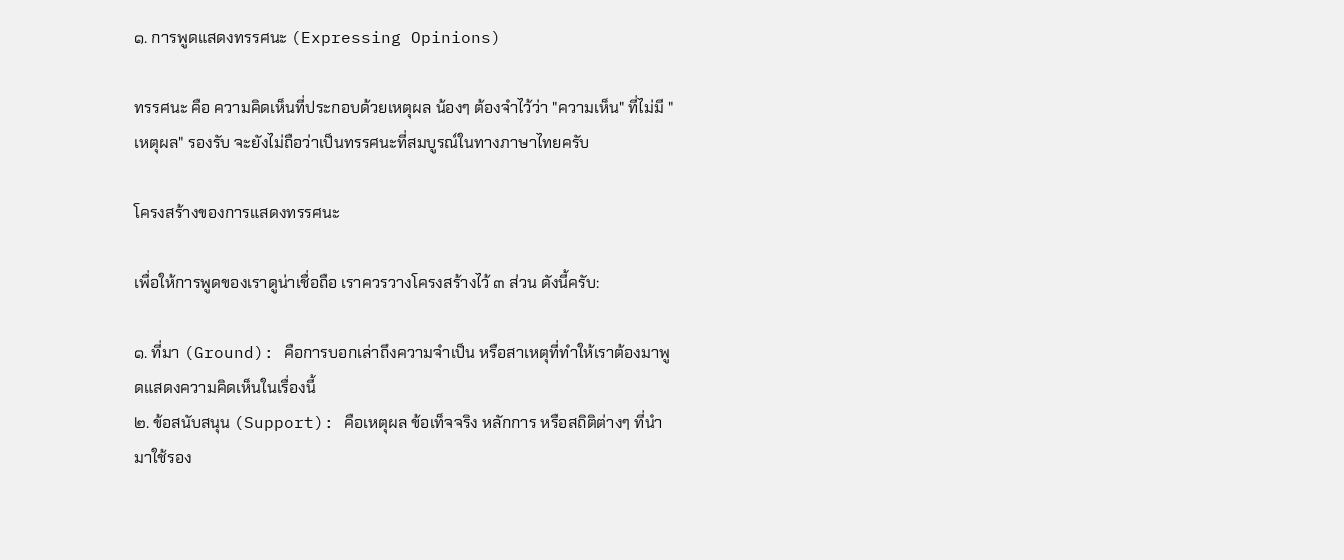๑. การพูดแสดงทรรศนะ (Expressing Opinions)

ทรรศนะ คือ ความคิดเห็นที่ประกอบด้วยเหตุผล น้องๆ ต้องจำไว้ว่า "ความเห็น" ที่ไม่มี "เหตุผล" รองรับ จะยังไม่ถือว่าเป็นทรรศนะที่สมบูรณ์ในทางภาษาไทยครับ

โครงสร้างของการแสดงทรรศนะ

เพื่อให้การพูดของเราดูน่าเชื่อถือ เราควรวางโครงสร้างไว้ ๓ ส่วน ดังนี้ครับ:

๑. ที่มา (Ground): คือการบอกเล่าถึงความจำเป็น หรือสาเหตุที่ทำให้เราต้องมาพูดแสดงความคิดเห็นในเรื่องนี้
๒. ข้อสนับสนุน (Support): คือเหตุผล ข้อเท็จจริง หลักการ หรือสถิติต่างๆ ที่นำมาใช้รอง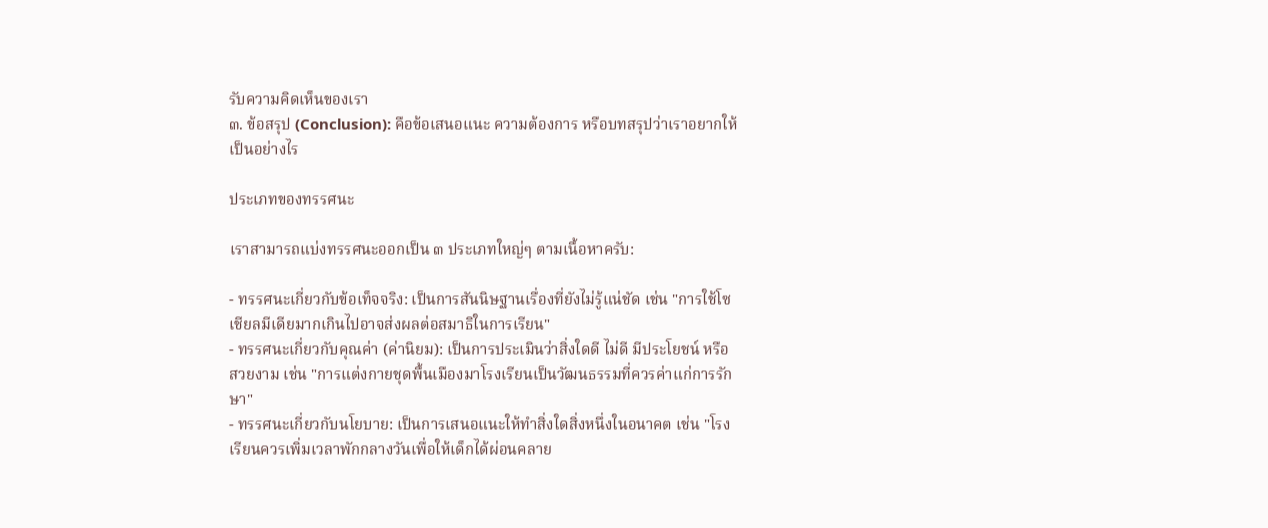รับความคิดเห็นของเรา
๓. ข้อสรุป (Conclusion): คือข้อเสนอแนะ ความต้องการ หรือบทสรุปว่าเราอยากให้เป็นอย่างไร

ประเภทของทรรศนะ

เราสามารถแบ่งทรรศนะออกเป็น ๓ ประเภทใหญ่ๆ ตามเนื้อหาครับ:

- ทรรศนะเกี่ยวกับข้อเท็จจริง: เป็นการสันนิษฐานเรื่องที่ยังไม่รู้แน่ชัด เช่น "การใช้โซเชียลมีเดียมากเกินไปอาจส่งผลต่อสมาธิในการเรียน"
- ทรรศนะเกี่ยวกับคุณค่า (ค่านิยม): เป็นการประเมินว่าสิ่งใดดี ไม่ดี มีประโยชน์ หรือสวยงาม เช่น "การแต่งกายชุดพื้นเมืองมาโรงเรียนเป็นวัฒนธรรมที่ควรค่าแก่การรักษา"
- ทรรศนะเกี่ยวกับนโยบาย: เป็นการเสนอแนะให้ทำสิ่งใดสิ่งหนึ่งในอนาคต เช่น "โรงเรียนควรเพิ่มเวลาพักกลางวันเพื่อให้เด็กได้ผ่อนคลาย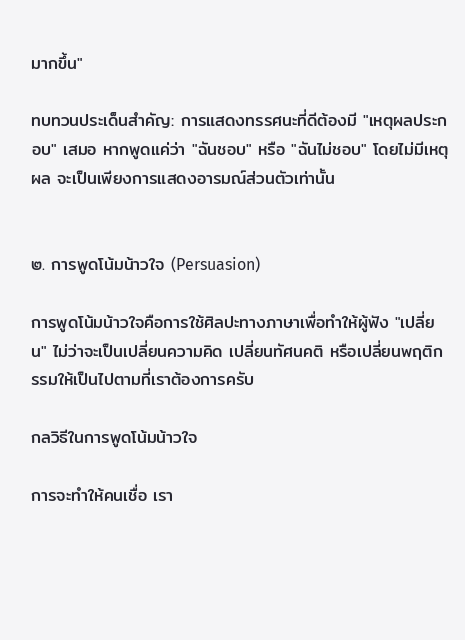มากขึ้น"

ทบทวนประเด็นสำคัญ: การแสดงทรรศนะที่ดีต้องมี "เหตุผลประกอบ" เสมอ หากพูดแค่ว่า "ฉันชอบ" หรือ "ฉันไม่ชอบ" โดยไม่มีเหตุผล จะเป็นเพียงการแสดงอารมณ์ส่วนตัวเท่านั้น


๒. การพูดโน้มน้าวใจ (Persuasion)

การพูดโน้มน้าวใจคือการใช้ศิลปะทางภาษาเพื่อทำให้ผู้ฟัง "เปลี่ยน" ไม่ว่าจะเป็นเปลี่ยนความคิด เปลี่ยนทัศนคติ หรือเปลี่ยนพฤติกรรมให้เป็นไปตามที่เราต้องการครับ

กลวิธีในการพูดโน้มน้าวใจ

การจะทำให้คนเชื่อ เรา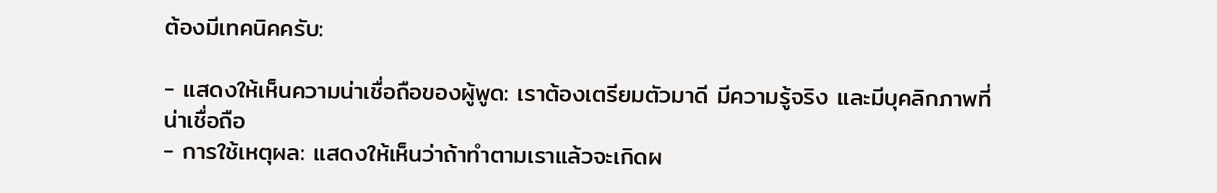ต้องมีเทคนิคครับ:

- แสดงให้เห็นความน่าเชื่อถือของผู้พูด: เราต้องเตรียมตัวมาดี มีความรู้จริง และมีบุคลิกภาพที่น่าเชื่อถือ
- การใช้เหตุผล: แสดงให้เห็นว่าถ้าทำตามเราแล้วจะเกิดผ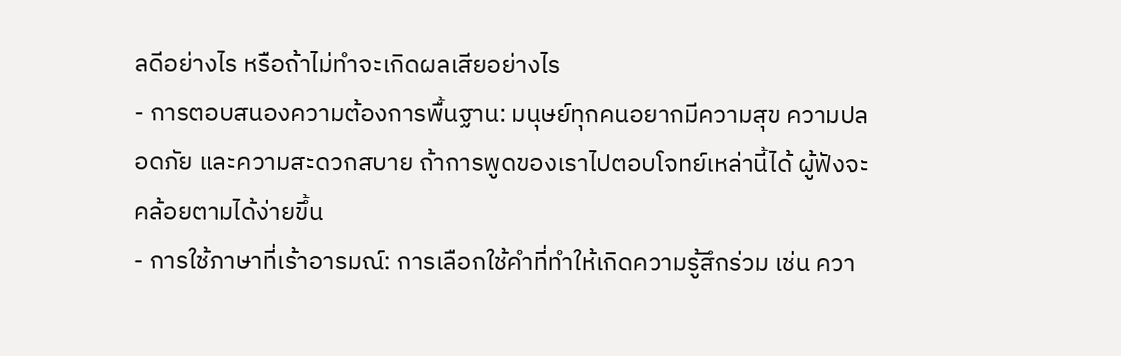ลดีอย่างไร หรือถ้าไม่ทำจะเกิดผลเสียอย่างไร
- การตอบสนองความต้องการพื้นฐาน: มนุษย์ทุกคนอยากมีความสุข ความปลอดภัย และความสะดวกสบาย ถ้าการพูดของเราไปตอบโจทย์เหล่านี้ได้ ผู้ฟังจะคล้อยตามได้ง่ายขึ้น
- การใช้ภาษาที่เร้าอารมณ์: การเลือกใช้คำที่ทำให้เกิดความรู้สึกร่วม เช่น ควา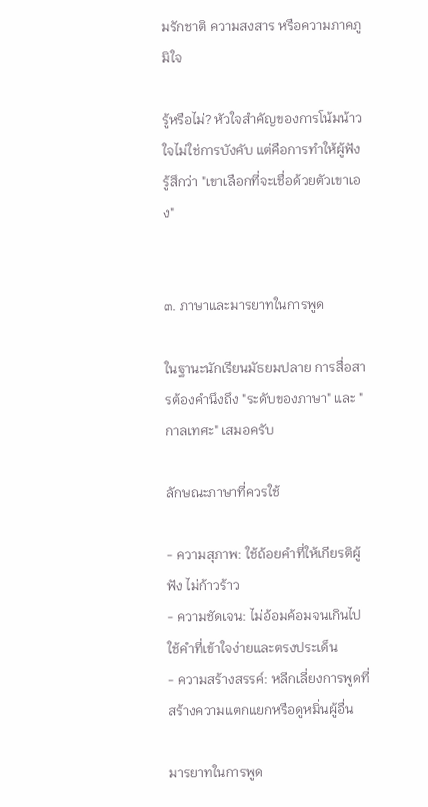มรักชาติ ความสงสาร หรือความภาคภูมิใจ

รู้หรือไม่? หัวใจสำคัญของการโน้มน้าวใจไม่ใช่การบังคับ แต่คือการทำให้ผู้ฟังรู้สึกว่า "เขาเลือกที่จะเชื่อด้วยตัวเขาเอง"


๓. ภาษาและมารยาทในการพูด

ในฐานะนักเรียนมัธยมปลาย การสื่อสารต้องคำนึงถึง "ระดับของภาษา" และ "กาลเทศะ" เสมอครับ

ลักษณะภาษาที่ควรใช้

- ความสุภาพ: ใช้ถ้อยคำที่ให้เกียรติผู้ฟัง ไม่ก้าวร้าว
- ความชัดเจน: ไม่อ้อมค้อมจนเกินไป ใช้คำที่เข้าใจง่ายและตรงประเด็น
- ความสร้างสรรค์: หลีกเลี่ยงการพูดที่สร้างความแตกแยกหรือดูหมิ่นผู้อื่น

มารยาทในการพูด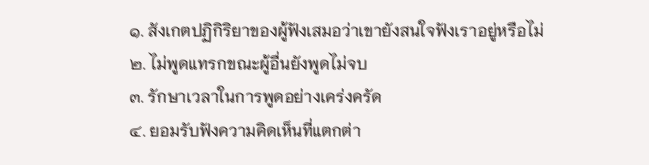๑. สังเกตปฏิกิริยาของผู้ฟังเสมอว่าเขายังสนใจฟังเราอยู่หรือไม่
๒. ไม่พูดแทรกขณะผู้อื่นยังพูดไม่จบ
๓. รักษาเวลาในการพูดอย่างเคร่งครัด
๔. ยอมรับฟังความคิดเห็นที่แตกต่า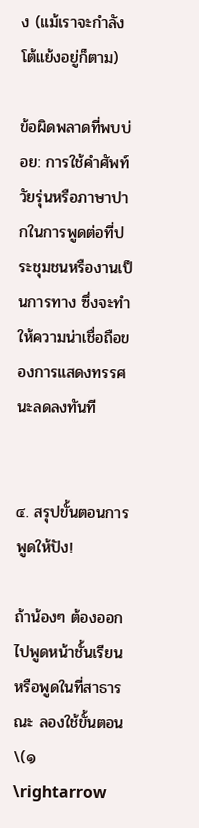ง (แม้เราจะกำลังโต้แย้งอยู่ก็ตาม)

ข้อผิดพลาดที่พบบ่อย: การใช้คำศัพท์วัยรุ่นหรือภาษาปากในการพูดต่อที่ประชุมชนหรืองานเป็นการทาง ซึ่งจะทำให้ความน่าเชื่อถือของการแสดงทรรศนะลดลงทันที


๔. สรุปขั้นตอนการพูดให้ปัง!

ถ้าน้องๆ ต้องออกไปพูดหน้าชั้นเรียน หรือพูดในที่สาธารณะ ลองใช้ขั้นตอน \(๑ \rightarrow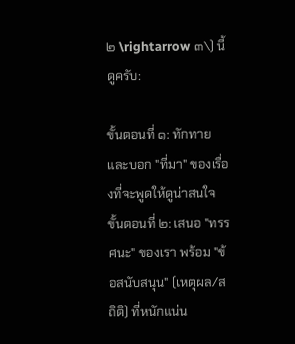๒ \rightarrow ๓\) นี้ดูครับ:

ขั้นตอนที่ ๑: ทักทายและบอก "ที่มา" ของเรื่องที่จะพูดให้ดูน่าสนใจ
ขั้นตอนที่ ๒: เสนอ "ทรรศนะ" ของเรา พร้อม "ข้อสนับสนุน" (เหตุผล/สถิติ) ที่หนักแน่น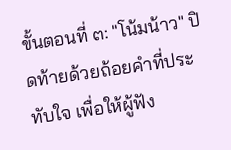ขั้นตอนที่ ๓: "โน้มน้าว" ปิดท้ายด้วยถ้อยคำที่ประทับใจ เพื่อให้ผู้ฟัง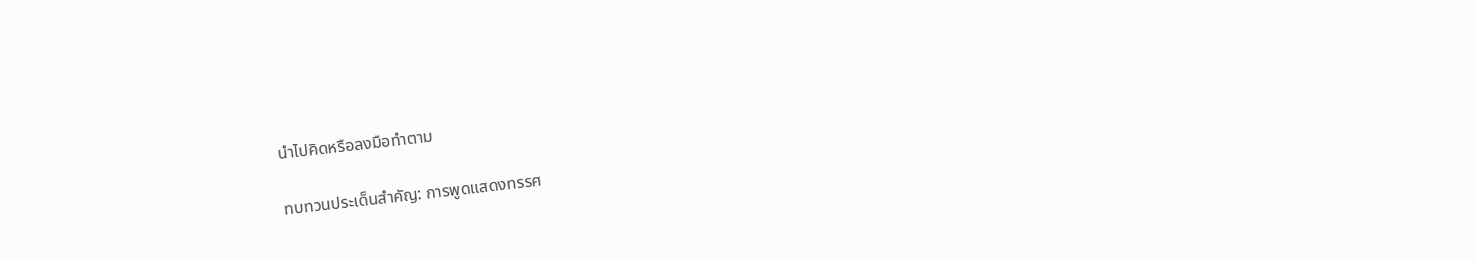นำไปคิดหรือลงมือทำตาม

ทบทวนประเด็นสำคัญ: การพูดแสดงทรรศ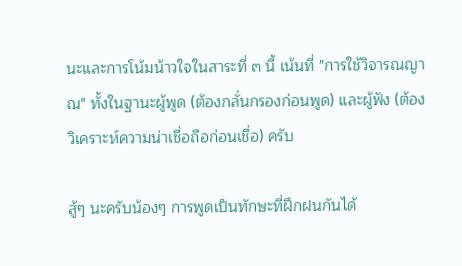นะและการโน้มน้าวใจในสาระที่ ๓ นี้ เน้นที่ "การใช้วิจารณญาณ" ทั้งในฐานะผู้พูด (ต้องกลั่นกรองก่อนพูด) และผู้ฟัง (ต้องวิเคราะห์ความน่าเชื่อถือก่อนเชื่อ) ครับ

สู้ๆ นะครับน้องๆ การพูดเป็นทักษะที่ฝึกฝนกันได้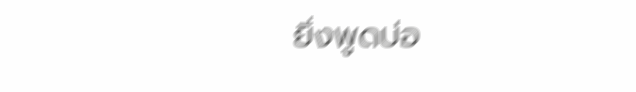ยิ่งพูดบ่อ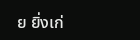ย ยิ่งเก่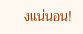งแน่นอน!